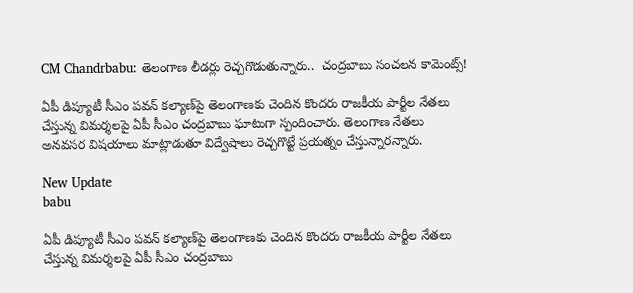CM Chandrbabu: తెలంగాణ లీడర్లు రెచ్చగొడుతున్నారు..  చంద్రబాబు సంచలన కామెంట్స్!

ఏపీ డిప్యూటీ సీఎం పవన్ కల్యాణ్‌పై తెలంగాణకు చెందిన కొందరు రాజకీయ పార్టీల నేతలు చేస్తున్న విమర్శలపై ఏపీ సీఎం చంద్రబాబు ఘాటుగా స్పందించారు. తెలంగాణ నేతలు అనవసర విషయాలు మాట్లాడుతూ విద్వేషాలు రెచ్చగొట్టే ప్రయత్నం చేస్తున్నారన్నారు.

New Update
babu

ఏపీ డిప్యూటీ సీఎం పవన్ కల్యాణ్‌పై తెలంగాణకు చెందిన కొందరు రాజకీయ పార్టీల నేతలు చేస్తున్న విమర్శలపై ఏపీ సీఎం చంద్రబాబు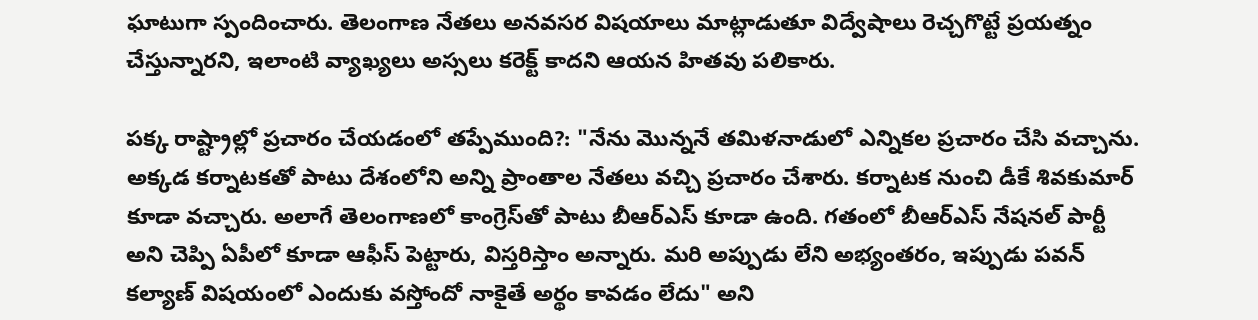ఘాటుగా స్పందించారు. తెలంగాణ నేతలు అనవసర విషయాలు మాట్లాడుతూ విద్వేషాలు రెచ్చగొట్టే ప్రయత్నం చేస్తున్నారని, ఇలాంటి వ్యాఖ్యలు అస్సలు కరెక్ట్ కాదని ఆయన హితవు పలికారు.

పక్క రాష్ట్రాల్లో ప్రచారం చేయడంలో తప్పేముంది?: "నేను మొన్ననే తమిళనాడులో ఎన్నికల ప్రచారం చేసి వచ్చాను. అక్కడ కర్నాటకతో పాటు దేశంలోని అన్ని ప్రాంతాల నేతలు వచ్చి ప్రచారం చేశారు. కర్నాటక నుంచి డీకే శివకుమార్ కూడా వచ్చారు. అలాగే తెలంగాణలో కాంగ్రెస్‌తో పాటు బీఆర్‌ఎస్ కూడా ఉంది. గతంలో బీఆర్‌ఎస్ నేషనల్ పార్టీ అని చెప్పి ఏపీలో కూడా ఆఫీస్ పెట్టారు, విస్తరిస్తాం అన్నారు. మరి అప్పుడు లేని అభ్యంతరం, ఇప్పుడు పవన్ కల్యాణ్ విషయంలో ఎందుకు వస్తోందో నాకైతే అర్థం కావడం లేదు" అని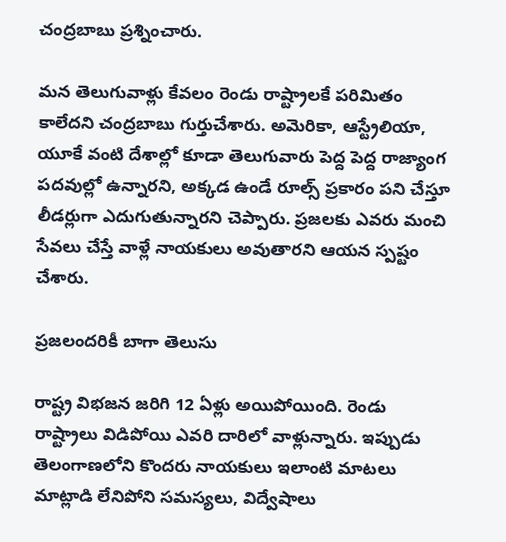చంద్రబాబు ప్రశ్నించారు.

మన తెలుగువాళ్లు కేవలం రెండు రాష్ట్రాలకే పరిమితం కాలేదని చంద్రబాబు గుర్తుచేశారు. అమెరికా, ఆస్ట్రేలియా, యూకే వంటి దేశాల్లో కూడా తెలుగువారు పెద్ద పెద్ద రాజ్యాంగ పదవుల్లో ఉన్నారని, అక్కడ ఉండే రూల్స్ ప్రకారం పని చేస్తూ లీడర్లుగా ఎదుగుతున్నారని చెప్పారు. ప్రజలకు ఎవరు మంచి సేవలు చేస్తే వాళ్లే నాయకులు అవుతారని ఆయన స్పష్టం చేశారు.

ప్రజలందరికీ బాగా తెలుసు

రాష్ట్ర విభజన జరిగి 12 ఏళ్లు అయిపోయింది. రెండు రాష్ట్రాలు విడిపోయి ఎవరి దారిలో వాళ్లున్నారు. ఇప్పుడు తెలంగాణలోని కొందరు నాయకులు ఇలాంటి మాటలు మాట్లాడి లేనిపోని సమస్యలు, విద్వేషాలు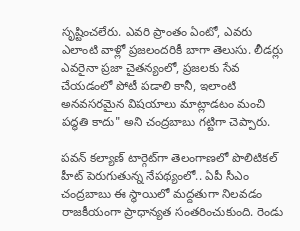సృష్టించలేరు. ఎవరి ప్రాంతం ఏంటో, ఎవరు ఎలాంటి వాళ్లో ప్రజలందరికీ బాగా తెలుసు. లీడర్లు ఎవరైనా ప్రజా చైతన్యంలో, ప్రజలకు సేవ చేయడంలో పోటీ పడాలి కానీ, ఇలాంటి అనవసరమైన విషయాలు మాట్లాడటం మంచి పద్ధతి కాదు" అని చంద్రబాబు గట్టిగా చెప్పారు.

పవన్ కల్యాణ్‌ టార్గెట్‌గా తెలంగాణలో పొలిటికల్ హీట్ పెరుగుతున్న నేపథ్యంలో.. ఏపీ సీఎం చంద్రబాబు ఈ స్థాయిలో మద్దతుగా నిలవడం రాజకీయంగా ప్రాధాన్యత సంతరించుకుంది. రెండు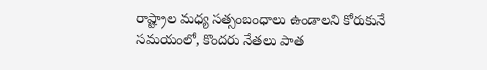రాష్ట్రాల మధ్య సత్సంబంధాలు ఉండాలని కోరుకునే సమయంలో, కొందరు నేతలు పాత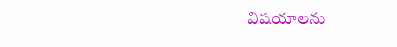విషయాలను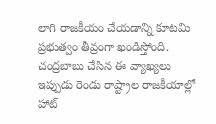లాగి రాజకీయం చేయడాన్ని కూటమి ప్రభుత్వం తీవ్రంగా ఖండిస్తోంది. చంద్రబాబు చేసిన ఈ వ్యాఖ్యలు ఇప్పుడు రెండు రాష్ట్రాల రాజకీయాల్లో హాట్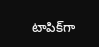టాపిక్‌గా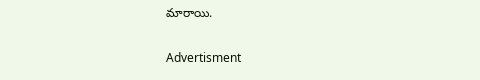మారాయి.

Advertisment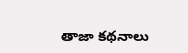తాజా కథనాలు